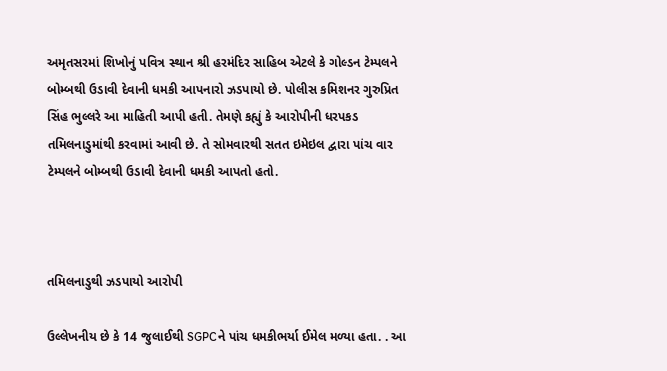અમૃતસરમાં શિખોનું પવિત્ર સ્થાન શ્રી હરમંદિર સાહિબ એટલે કે ગોલ્ડન ટેમ્પલને બોમ્બથી ઉડાવી દેવાની ધમકી આપનારો ઝડપાયો છે. પોલીસ કમિશનર ગુરુપ્રિત સિંહ ભુલ્લરે આ માહિતી આપી હતી. તેમણે કહ્યું કે આરોપીની ધરપકડ તમિલનાડુમાંથી કરવામાં આવી છે. તે સોમવારથી સતત ઇમેઇલ દ્વારા પાંચ વાર ટેમ્પલને બોમ્બથી ઉડાવી દેવાની ધમકી આપતો હતો.



તમિલનાડુથી ઝડપાયો આરોપી

ઉલ્લેખનીય છે કે 14 જુલાઈથી SGPCને પાંચ ધમકીભર્યા ઈમેલ મળ્યા હતા. . આ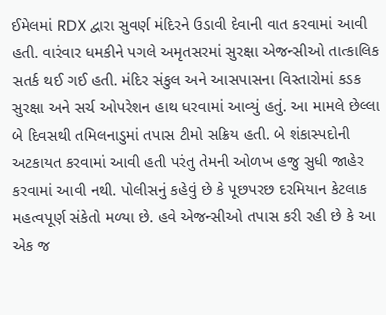ઈમેલમાં RDX દ્વારા સુવર્ણ મંદિરને ઉડાવી દેવાની વાત કરવામાં આવી હતી. વારંવાર ધમકીને પગલે અમૃતસરમાં સુરક્ષા એજન્સીઓ તાત્કાલિક સતર્ક થઈ ગઈ હતી. મંદિર સંકુલ અને આસપાસના વિસ્તારોમાં કડક સુરક્ષા અને સર્ચ ઓપરેશન હાથ ધરવામાં આવ્યું હતું. આ મામલે છેલ્લા બે દિવસથી તમિલનાડુમાં તપાસ ટીમો સક્રિય હતી. બે શંકાસ્પદોની અટકાયત કરવામાં આવી હતી પરંતુ તેમની ઓળખ હજુ સુધી જાહેર કરવામાં આવી નથી. પોલીસનું કહેવું છે કે પૂછપરછ દરમિયાન કેટલાક મહત્વપૂર્ણ સંકેતો મળ્યા છે. હવે એજન્સીઓ તપાસ કરી રહી છે કે આ એક જ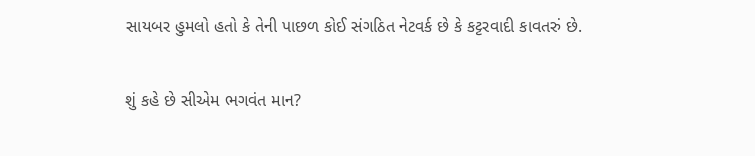સાયબર હુમલો હતો કે તેની પાછળ કોઈ સંગઠિત નેટવર્ક છે કે કટ્ટરવાદી કાવતરું છે.

શું કહે છે સીએમ ભગવંત માન?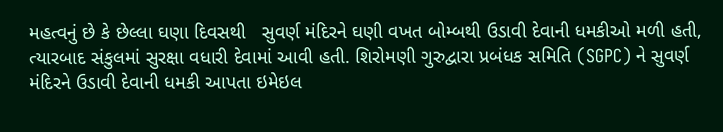મહત્વનું છે કે છેલ્લા ઘણા દિવસથી   સુવર્ણ મંદિરને ઘણી વખત બોમ્બથી ઉડાવી દેવાની ધમકીઓ મળી હતી, ત્યારબાદ સંકુલમાં સુરક્ષા વધારી દેવામાં આવી હતી. શિરોમણી ગુરુદ્વારા પ્રબંધક સમિતિ (SGPC) ને સુવર્ણ મંદિરને ઉડાવી દેવાની ધમકી આપતા ઇમેઇલ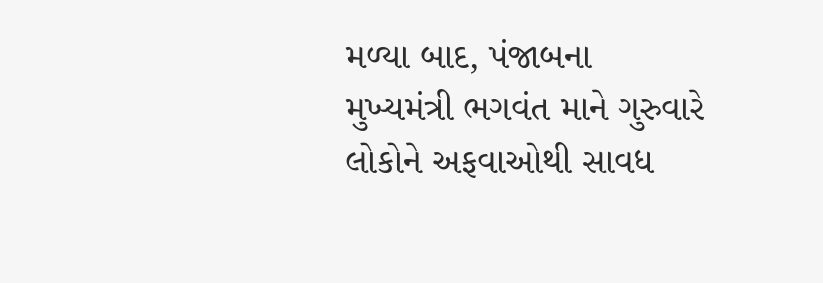મળ્યા બાદ, પંજાબના મુખ્યમંત્રી ભગવંત માને ગુરુવારે લોકોને અફવાઓથી સાવધ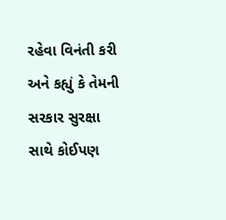રહેવા વિનંતી કરી અને કહ્યું કે તેમની સરકાર સુરક્ષા સાથે કોઈપણ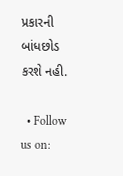પ્રકારની બાંધછોડ કરશે નહી.

  • Follow us on: